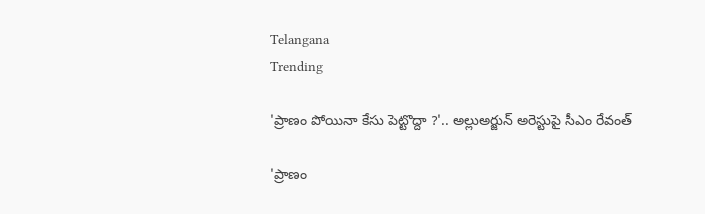Telangana
Trending

'ప్రాణం పోయినా కేసు పెట్టొద్దా ?'.. అల్లుఅర్జున్ అరెస్టుపై సీఎం రేవంత్

'ప్రాణం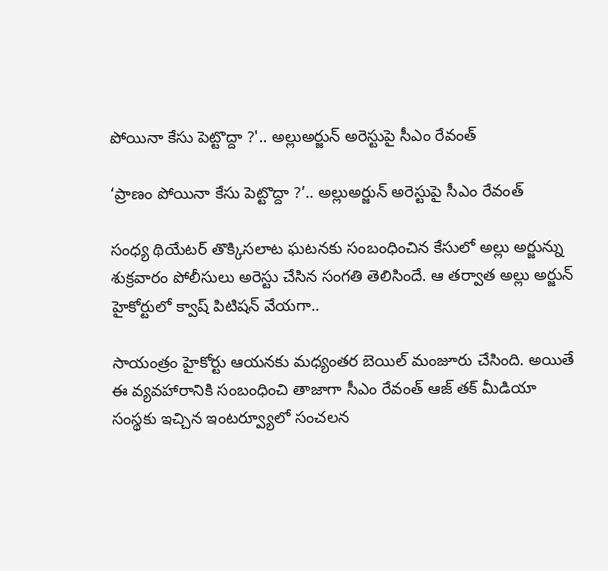పోయినా కేసు పెట్టొద్దా ?'.. అల్లుఅర్జున్ అరెస్టుపై సీఎం రేవంత్

‘ప్రాణం పోయినా కేసు పెట్టొద్దా ?’.. అల్లుఅర్జున్ అరెస్టుపై సీఎం రేవంత్

సంధ్య థియేటర్ తొక్కిసలాట ఘటనకు సంబంధించిన కేసులో అల్లు అర్జున్ను శుక్రవారం పోలీసులు అరెస్టు చేసిన సంగతి తెలిసిందే. ఆ తర్వాత అల్లు అర్జున్ హైకోర్టులో క్వాష్ పిటిషన్ వేయగా..

సాయంత్రం హైకోర్టు ఆయనకు మధ్యంతర బెయిల్ మంజూరు చేసింది. అయితే ఈ వ్యవహారానికి సంబంధించి తాజాగా సీఎం రేవంత్ ఆజ్ తక్ మీడియా సంస్థకు ఇచ్చిన ఇంటర్వ్యూలో సంచలన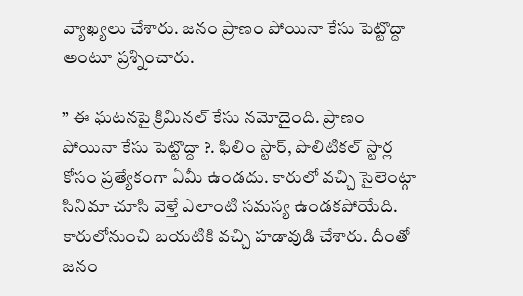వ్యాఖ్యలు చేశారు. జనం ప్రాణం పోయినా కేసు పెట్టొద్దా అంటూ ప్రశ్నించారు.

” ఈ ఘటనపై క్రిమినల్ కేసు నమోదైంది. ప్రాణం పోయినా కేసు పెట్టొద్దా ?. ఫిలిం స్టార్, పొలిటికల్ స్టార్ల కోసం ప్రత్యేకంగా ఏమీ ఉండదు. కారులో వచ్చి సైలెంట్గా సినిమా చూసి వెళ్తే ఎలాంటి సమస్య ఉండకపోయేది. కారులోనుంచి బయటికి వచ్చి హడావుడి చేశారు. దీంతో జనం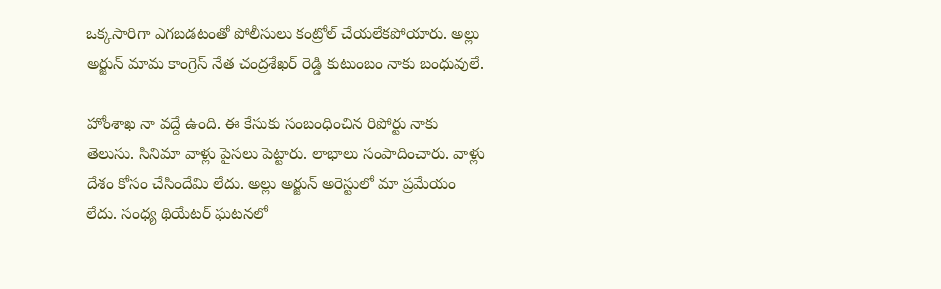ఒక్కసారిగా ఎగబడటంతో పోలీసులు కంట్రోల్ చేయలేకపోయారు. అల్లు అర్జున్ మామ కాంగ్రెస్ నేత చంద్రశేఖర్ రెడ్డి కుటుంబం నాకు బంధువులే.

హోంశాఖ నా వద్దే ఉంది. ఈ కేసుకు సంబంధించిన రిపోర్టు నాకు తెలుసు. సినిమా వాళ్లు పైసలు పెట్టారు. లాభాలు సంపాదించారు. వాళ్లు దేశం కోసం చేసిందేమి లేదు. అల్లు అర్జున్ అరెస్టులో మా ప్రమేయం లేదు. సంధ్య థియేటర్ ఘటనలో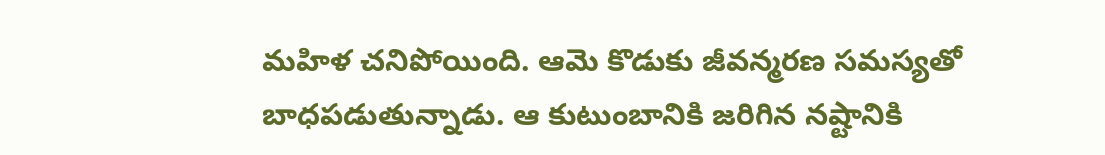మహిళ చనిపోయింది. ఆమె కొడుకు జీవన్మరణ సమస్యతో బాధపడుతున్నాడు. ఆ కుటుంబానికి జరిగిన నష్టానికి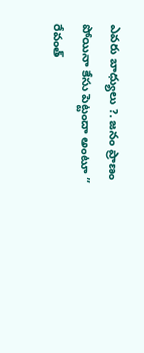ఎవరు బాధ్యులు ?. జనం ప్రాణం పోయినా కేసు పెట్టందా అంటూ ” రేవంత్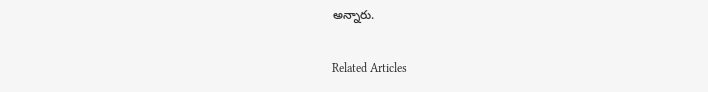అన్నారు.

Related Articles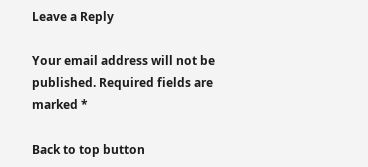Leave a Reply

Your email address will not be published. Required fields are marked *

Back to top button